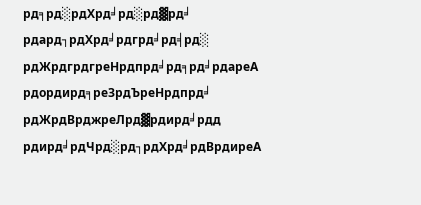рд╕рд░рдХрд╛рд░рд▓рд╛ рдард┐рдХрд╛рдгрд╛рд╡рд░ рдЖрдгрдгреНрдпрд╛рд╕рд╛рдареА рдордирд╕реЗрдЪреНрдпрд╛ рдЖрдВрджреЛрд▓рдирд╛рдд рдирд╛рдЧрд░рд┐рдХрд╛рдВрдиреА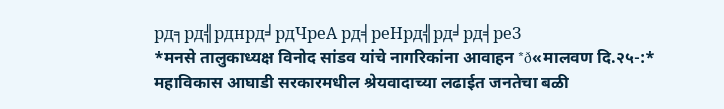рд╕рд╣рднрд╛рдЧреА рд╡реНрд╣рд╛рд╡реЗ
*मनसे तालुकाध्यक्ष विनोद सांडव यांचे नागरिकांना आवाहन *ð«मालवण दि.२५-:* महाविकास आघाडी सरकारमधील श्रेयवादाच्या लढाईत जनतेचा बळी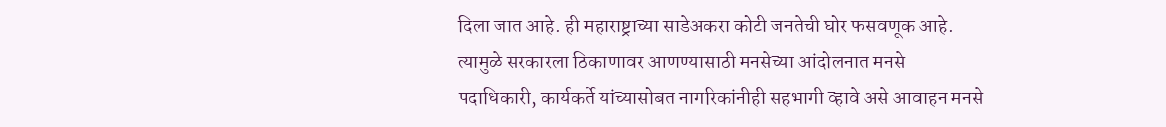दिला जात आहे. ही महाराष्ट्राच्या साडेअकरा कोटी जनतेची घोर फसवणूक आहे. त्यामुळे सरकारला ठिकाणावर आणण्यासाठी मनसेच्या आंदोलनात मनसे पदाधिकारी, कार्यकर्ते यांच्यासोबत नागरिकांनीही सहभागी व्हावे असे आवाहन मनसे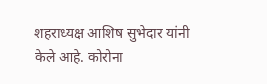शहराध्यक्ष आशिष सुभेदार यांनी केले आहे. कोरोना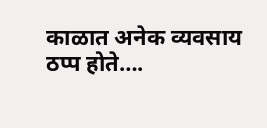काळात अनेक व्यवसाय ठप्प होते….